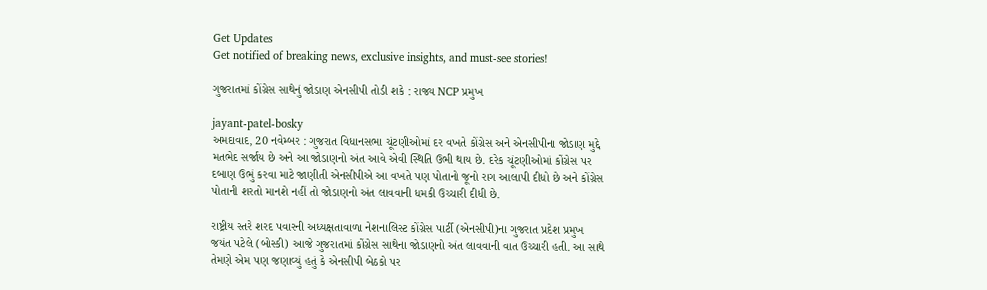Get Updates
Get notified of breaking news, exclusive insights, and must-see stories!

ગુજરાતમાં કોંગ્રેસ સાથેનું જોડાણ એનસીપી તોડી શકે : રાજ્ય NCP પ્રમુખ

jayant-patel-bosky
અમદાવાદ, 20 નવેમ્બર : ગુજરાત વિધાનસભા ચૂંટણીઓમાં દર વખતે કોંગ્રેસ અને એનસીપીના જોડાણ મુદ્દે મતભેદ સર્જાય છે અને આ જોડાણનો અંત આવે એવી સ્થિતિ ઉભી થાય છે. દરેક ચૂંટણીઓમાં કોંગ્રેસ પર દબાણ ઉભું કરવા માટે જાણીતી એનસીપીએ આ વખતે પણ પોતાનો જૂનો રાગ આલાપી દીધો છે અને કોંગ્રેસ પોતાની શરતો માનશે નહીં તો જોડાણનો અંત લાવવાની ધમકી ઉચ્ચારી દીધી છે.

રાષ્ટ્રીય સ્તરે શરદ પવારની અધ્યક્ષતાવાળા નેશનાલિસ્ટ કોંગ્રેસ પાર્ટી (એનસીપી)ના ગુજરાત પ્રદેશ પ્રમુખ જયંત પટેલે (બોસ્કી) આજે ગુજરાતમાં કોંગ્રેસ સાથેના જોડાણનો અંત લાવવાની વાત ઉચ્ચારી હતી. આ સાથે તેમણે એમ પણ જણાવ્યું હતું કે એનસીપી બેઠકો પર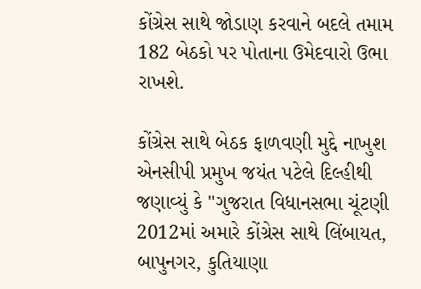કોંગ્રેસ સાથે જોડાણ કરવાને બદલે તમામ 182 બેઠકો પર પોતાના ઉમેદવારો ઉભા રાખશે.

કોંગ્રેસ સાથે બેઠક ફાળવણી મુદ્દે નાખુશ એનસીપી પ્રમુખ જયંત પટેલે દિલ્હીથી જણાવ્યું કે "ગુજરાત વિધાનસભા ચૂંટણી 2012માં અમારે કોંગ્રેસ સાથે લિંબાયત, બાપુનગર, કુતિયાણા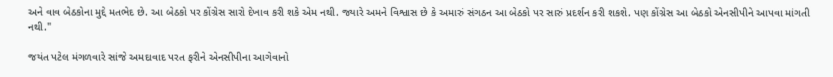અને વાવ બેઠકોના મુદ્દે મતભેદ છે. આ બેઠકો પર કોંગ્રેસ સારો દેખાવ કરી શકે એમ નથી. જ્યારે અમને વિશ્વાસ છે કે અમારું સંગઠન આ બેઠકો પર સારું પ્રદર્શન કરી શકશે. પણ કોંગ્રેસ આ બેઠકો એનસીપીને આપવા માંગતી નથી."

જયંત પટેલ મંગળવારે સાંજે અમદાવાદ પરત ફરીને એનસીપીના આગેવાનો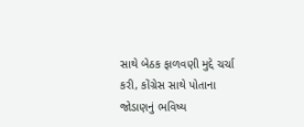સાથે બેઠક ફાળવણી મુદ્દે ચર્ચા કરી, કોંગ્રેસ સાથે પોતાના જોડાણનું ભવિષ્ય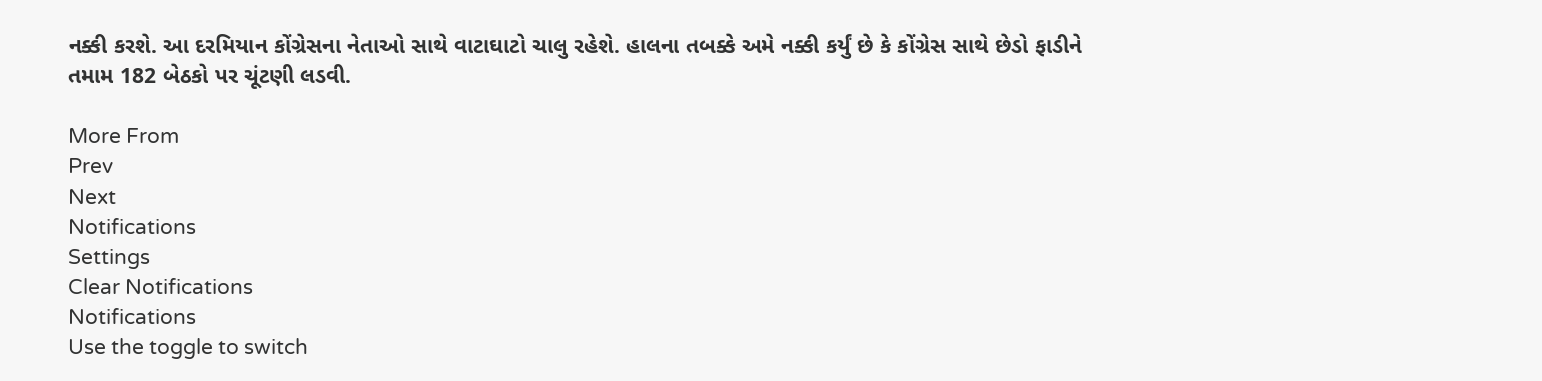નક્કી કરશે. આ દરમિયાન કોંગ્રેસના નેતાઓ સાથે વાટાઘાટો ચાલુ રહેશે. હાલના તબક્કે અમે નક્કી કર્યું છે કે કોંગ્રેસ સાથે છેડો ફાડીને તમામ 182 બેઠકો પર ચૂંટણી લડવી.

More From
Prev
Next
Notifications
Settings
Clear Notifications
Notifications
Use the toggle to switch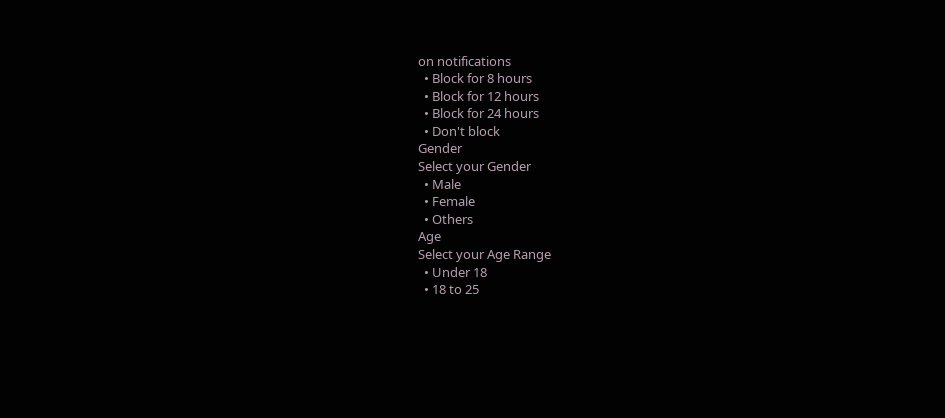on notifications
  • Block for 8 hours
  • Block for 12 hours
  • Block for 24 hours
  • Don't block
Gender
Select your Gender
  • Male
  • Female
  • Others
Age
Select your Age Range
  • Under 18
  • 18 to 25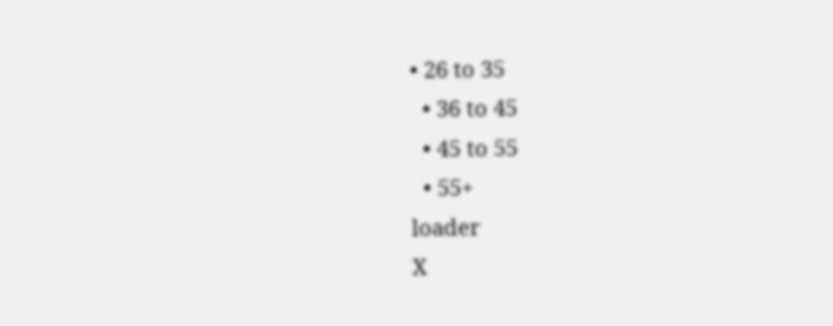• 26 to 35
  • 36 to 45
  • 45 to 55
  • 55+
loader
X